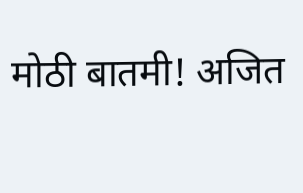मोठी बातमी! अजित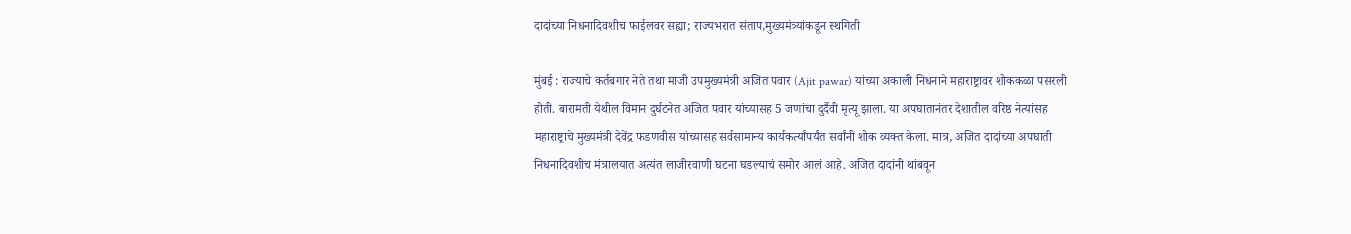दादांच्या निधनादिवशीच फाईलवर सह्या; राज्यभरात संताप,मुख्यमंत्र्यांकडून स्थगिती

मुंबई : राज्याचे कर्तबगार नेते तथा माजी उपमुख्यमंत्री अजित पवार (Ajit pawar) यांच्या अकाली निधनाने महाराष्ट्रावर शोककळा पसरली होती. बारामती येथील विमान दुर्घटनेत अजित पवार यांच्यासह 5 जणांचा दुर्दैवी मृत्यू झाला. या अपघातानंतर देशातील वरिष्ठ नेत्यांसह महाराष्ट्राचे मुख्यमंत्री देवेंद्र फडणवीस यांच्यासह सर्वसामान्य कार्यकर्त्यांपर्यंत सर्वांनी शोक व्यक्त केला. मात्र, अजित दादांच्या अपघाती निधनादिवशीच मंत्रालयात अत्यंत लाजीरवाणी घटना घडल्याचं समोर आलं आहे. अजित दादांनी थांबवून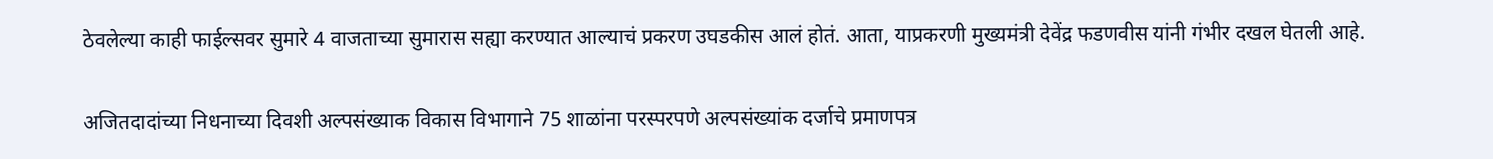ठेवलेल्या काही फाईल्सवर सुमारे 4 वाजताच्या सुमारास सह्या करण्यात आल्याचं प्रकरण उघडकीस आलं होतं. आता, याप्रकरणी मुख्यमंत्री देवेंद्र फडणवीस यांनी गंभीर दखल घेतली आहे.

अजितदादांच्या निधनाच्या दिवशी अल्पसंख्याक विकास विभागाने 75 शाळांना परस्परपणे अल्पसंख्यांक दर्जाचे प्रमाणपत्र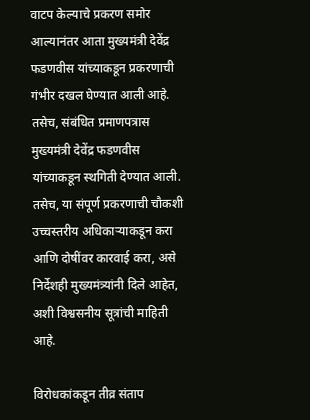वाटप केल्याचे प्रकरण समोर आल्यानंतर आता मुख्यमंत्री देवेंद्र फडणवीस यांच्याकडून प्रकरणाची गंभीर दखल घेण्यात आली आहे. तसेच, संबंधित प्रमाणपत्रास मुख्यमंत्री देवेंद्र फडणवीस यांच्याकडून स्थगिती देण्यात आली. तसेच, या संपूर्ण प्रकरणाची चौकशी उच्चस्तरीय अधिकार्‍याकडून करा आणि दोषींवर कारवाई करा, असे निर्देशही मुख्यमंत्र्यांनी दिले आहेत, अशी विश्वसनीय सूत्रांची माहिती आहे.

विरोधकांकडून तीव्र संताप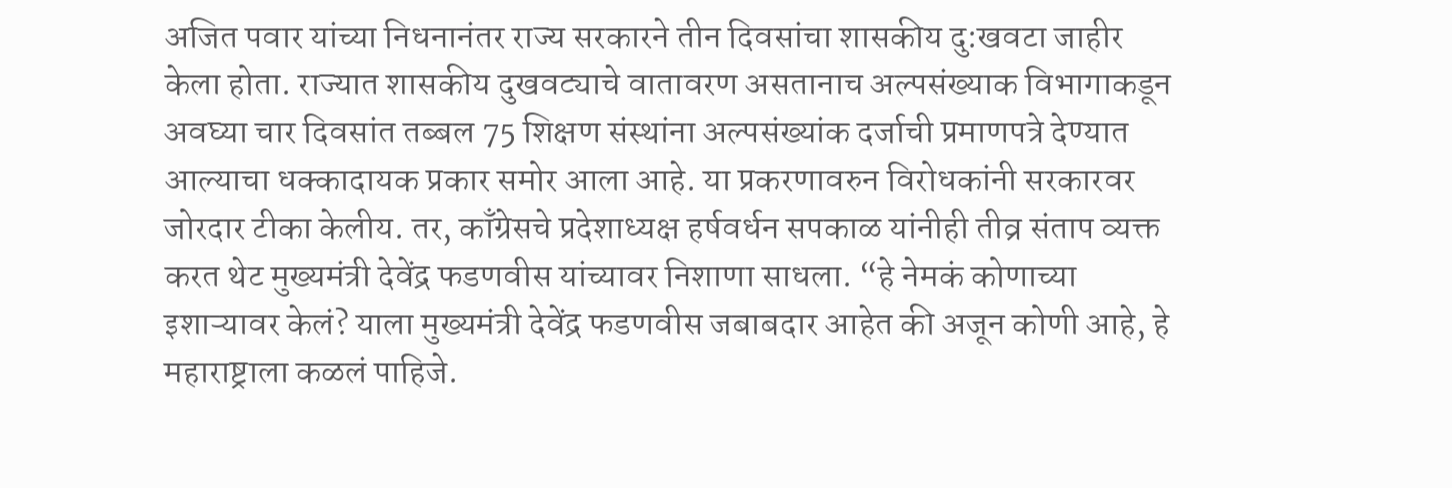अजित पवार यांच्या निधनानंतर राज्य सरकारने तीन दिवसांचा शासकीय दु:खवटा जाहीर केला होता. राज्यात शासकीय दुखवट्याचे वातावरण असतानाच अल्पसंख्याक विभागाकडून अवघ्या चार दिवसांत तब्बल 75 शिक्षण संस्थांना अल्पसंख्यांक दर्जाची प्रमाणपत्रे देण्यात आल्याचा धक्कादायक प्रकार समोर आला आहे. या प्रकरणावरुन विरोधकांनी सरकारवर जोरदार टीका केलीय. तर, काँग्रेसचे प्रदेशाध्यक्ष हर्षवर्धन सपकाळ यांनीही तीव्र संताप व्यक्त करत थेट मुख्यमंत्री देवेंद्र फडणवीस यांच्यावर निशाणा साधला. “हे नेमकं कोणाच्या इशाऱ्यावर केलं? याला मुख्यमंत्री देवेंद्र फडणवीस जबाबदार आहेत की अजून कोणी आहे, हे महाराष्ट्राला कळलं पाहिजे.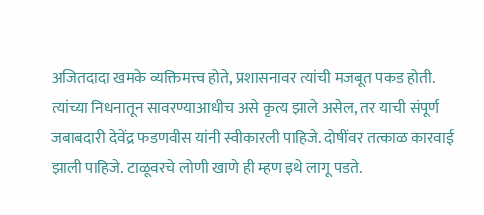अजितदादा खमके व्यक्तिमत्त्व होते, प्रशासनावर त्यांची मजबूत पकड होती. त्यांच्या निधनातून सावरण्याआधीच असे कृत्य झाले असेल, तर याची संपूर्ण जबाबदारी देवेंद्र फडणवीस यांनी स्वीकारली पाहिजे. दोषींवर तत्काळ कारवाई झाली पाहिजे. टाळूवरचे लोणी खाणे ही म्हण इथे लागू पडते.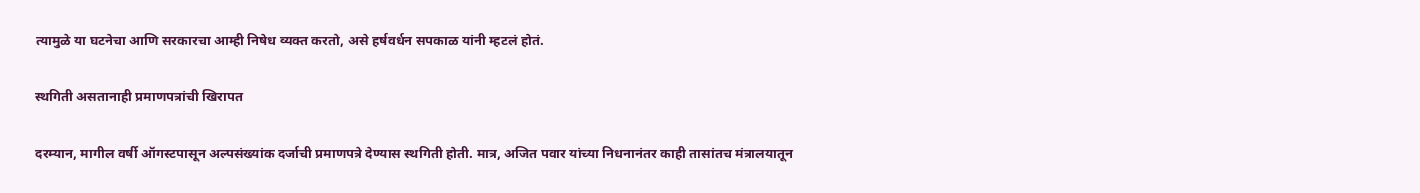त्यामुळे या घटनेचा आणि सरकारचा आम्ही निषेध व्यक्त करतो, असे हर्षवर्धन सपकाळ यांनी म्हटलं होतं.

स्थगिती असतानाही प्रमाणपत्रांची खिरापत

दरम्यान, मागील वर्षी ऑगस्टपासून अल्पसंख्यांक दर्जाची प्रमाणपत्रे देण्यास स्थगिती होती. मात्र, अजित पवार यांच्या निधनानंतर काही तासांतच मंत्रालयातून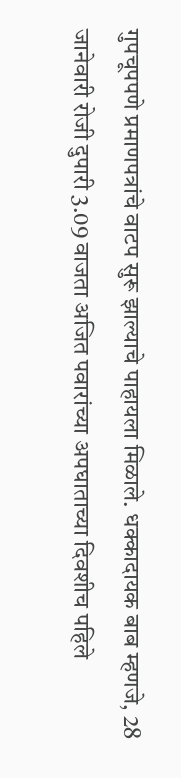गुपचूपपणे प्रमाणपत्रांचे वाटप सुरू झाल्याचे पाहायला मिळाले. धक्कादायक बाब म्हणजे, 28 जानेवारी रोजी दुपारी 3.09 वाजता अजित पवारांच्या अपघाताच्या दिवशीच पहिले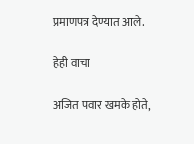प्रमाणपत्र देण्यात आले.

हेही वाचा

अजित पवार खमके होते,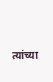त्यांच्या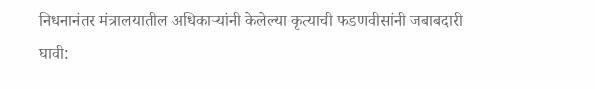निधनानंतर मंत्रालयातील अधिकाऱ्यांनी केलेल्या कृत्याची फडणवीसांनी जबाबदारी घावी: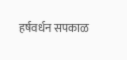हर्षवर्धन सपकाळ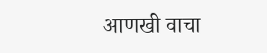आणखी वाचा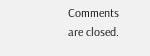Comments are closed.